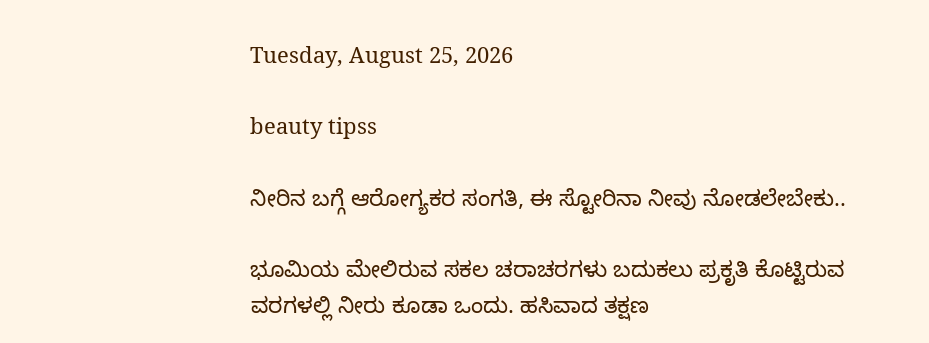Tuesday, August 25, 2026

beauty tipss

ನೀರಿನ ಬಗ್ಗೆ ಆರೋಗ್ಯಕರ ಸಂಗತಿ, ಈ ಸ್ಟೋರಿನಾ ನೀವು ನೋಡಲೇಬೇಕು..

ಭೂಮಿಯ ಮೇಲಿರುವ ಸಕಲ ಚರಾಚರಗಳು ಬದುಕಲು ಪ್ರಕೃತಿ ಕೊಟ್ಟಿರುವ ವರಗಳಲ್ಲಿ ನೀರು ಕೂಡಾ ಒಂದು. ಹಸಿವಾದ ತಕ್ಷಣ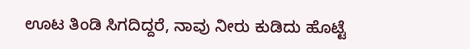ಊಟ ತಿಂಡಿ ಸಿಗದಿದ್ದರೆ, ನಾವು ನೀರು ಕುಡಿದು ಹೊಟ್ಟೆ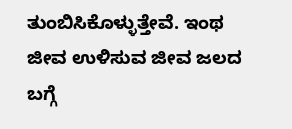ತುಂಬಿಸಿಕೊಳ್ಳುತ್ತೇವೆ. ಇಂಥ ಜೀವ ಉಳಿಸುವ ಜೀವ ಜಲದ ಬಗ್ಗೆ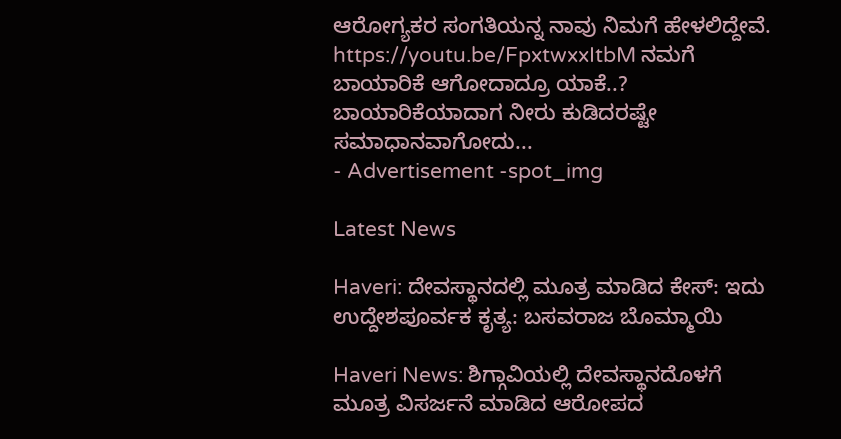ಆರೋಗ್ಯಕರ ಸಂಗತಿಯನ್ನ ನಾವು ನಿಮಗೆ ಹೇಳಲಿದ್ದೇವೆ. https://youtu.be/FpxtwxxItbM ನಮಗೆ ಬಾಯಾರಿಕೆ ಆಗೋದಾದ್ರೂ ಯಾಕೆ..? ಬಾಯಾರಿಕೆಯಾದಾಗ ನೀರು ಕುಡಿದರಷ್ಟೇ ಸಮಾಧಾನವಾಗೋದು...
- Advertisement -spot_img

Latest News

Haveri: ದೇವಸ್ಥಾನದಲ್ಲಿ ಮೂತ್ರ ಮಾಡಿದ ಕೇಸ್: ಇದು ಉದ್ದೇಶಪೂರ್ವಕ ಕೃತ್ಯ: ಬಸವರಾಜ ಬೊಮ್ಮಾಯಿ

Haveri News: ಶಿಗ್ಗಾವಿಯಲ್ಲಿ ದೇವಸ್ಥಾನದೊಳಗೆ ಮೂತ್ರ ವಿಸರ್ಜನೆ ಮಾಡಿದ ಆರೋಪದ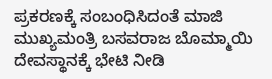ಪ್ರಕರಣಕ್ಕೆ ಸಂಬಂಧಿಸಿದಂತೆ ಮಾಜಿ ಮುಖ್ಯಮಂತ್ರಿ ಬಸವರಾಜ ಬೊಮ್ಮಾಯಿ ದೇವಸ್ಥಾನಕ್ಕೆ ಭೇಟಿ ನೀಡಿ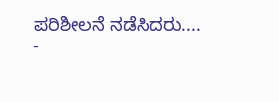ಪರಿಶೀಲನೆ ನಡೆಸಿದರು....
-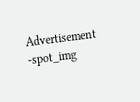Advertisement -spot_img